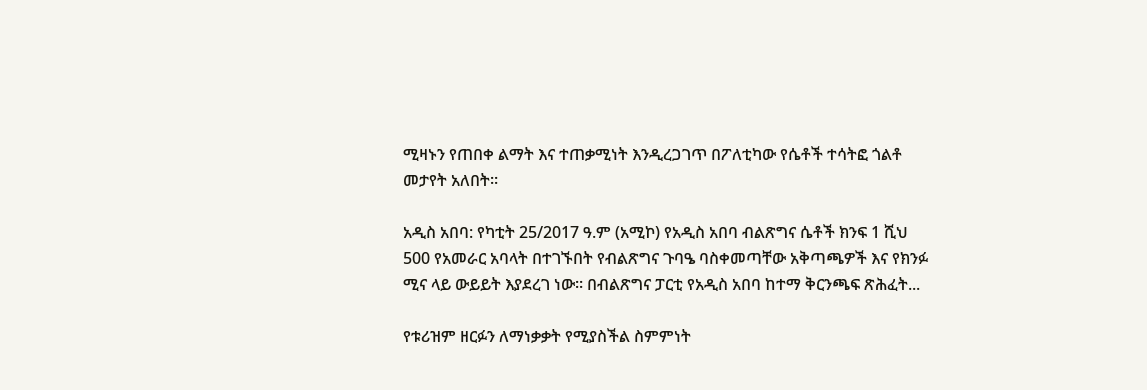ሚዛኑን የጠበቀ ልማት እና ተጠቃሚነት እንዲረጋገጥ በፖለቲካው የሴቶች ተሳትፎ ጎልቶ መታየት አለበት።

አዲስ አበባ: የካቲት 25/2017 ዓ.ም (አሚኮ) የአዲስ አበባ ብልጽግና ሴቶች ክንፍ 1 ሺህ 500 የአመራር አባላት በተገኙበት የብልጽግና ጉባዔ ባስቀመጣቸው አቅጣጫዎች እና የክንፉ ሚና ላይ ውይይት እያደረገ ነው። በብልጽግና ፓርቲ የአዲስ አበባ ከተማ ቅርንጫፍ ጽሕፈት...

የቱሪዝም ዘርፉን ለማነቃቃት የሚያስችል ስምምነት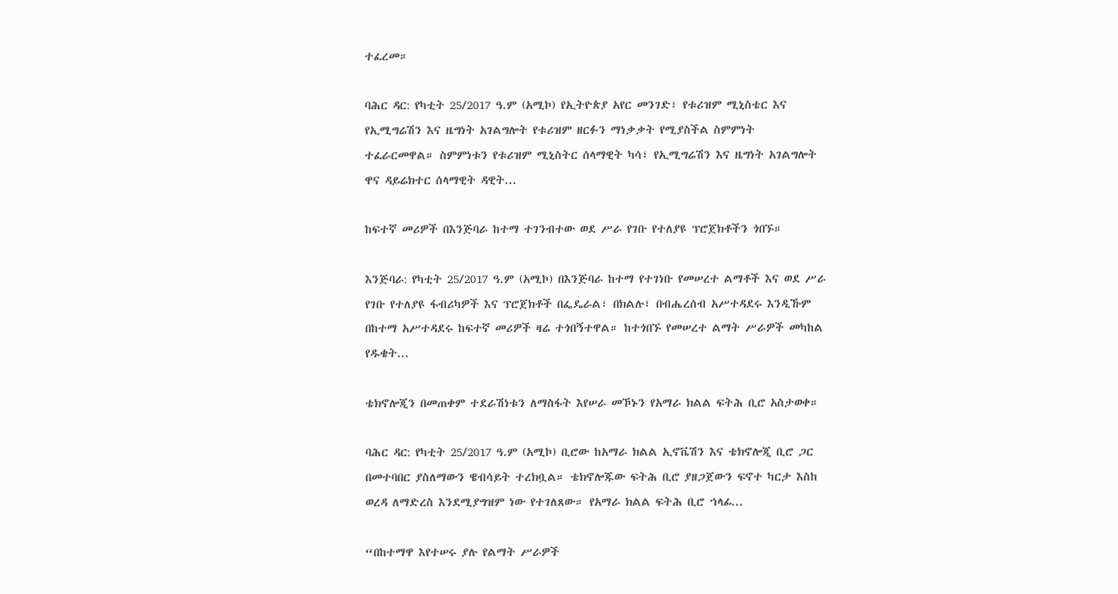ተፈረመ።

ባሕር ዳር: የካቲት 25/2017 ዓ.ም (አሚኮ) የኢትዮጵያ አየር መንገድ፣ የቱሪዝም ሚኒስቴር እና የኢሚግሬሽን እና ዜግነት አገልግሎት የቱሪዝም ዘርፉን ማነቃቃት የሚያስችል ስምምነት ተፈራርመዋል። ስምምነቱን የቱሪዝም ሚኒስትር ሰላማዊት ካሳ፣ የኢሚግሬሽን እና ዜግነት አገልግሎት ዋና ዳይሬክተር ሰላማዊት ዳዊት...

ከፍተኛ መሪዎች በእንጅባራ ከተማ ተገንብተው ወደ ሥራ የገቡ የተለያዩ ፕሮጀክቶችን ጎበኙ።

እንጅባራ: የካቲት 25/2017 ዓ.ም (አሚኮ) በእንጅባራ ከተማ የተገነቡ የመሠረተ ልማቶች እና ወደ ሥራ የገቡ የተለያዩ ፋብሪካዎች እና ፕሮጀክቶች በፌዴራል፣ በክልሉ፣ በብሔረሰብ አሥተዳደሩ እንዲኹም በከተማ አሥተዳደሩ ከፍተኛ መሪዎች ዛሬ ተጎበኝተዋል። ከተጎበኙ የመሠረተ ልማት ሥራዎች መካከል የዱቄት...

ቴክኖሎጂን በመጠቀም ተደራሽነቱን ለማስፋት እየሠራ መኾኑን የአማራ ክልል ፍትሕ ቢሮ አስታወቀ።

ባሕር ዳር: የካቲት 25/2017 ዓ.ም (አሚኮ) ቢሮው ከአማራ ክልል ኢኖቬሽን እና ቴክኖሎጂ ቢሮ ጋር በመተባበር ያስለማውን ዌብሳይት ተረክቧል። ቴክኖሎጁው ፍትሕ ቢሮ ያዘጋጀውን ፍኖተ ካርታ እስከ ወረዳ ለማድረስ እንደሚያግዝም ነው የተገለጸው። የአማራ ክልል ፍትሕ ቢሮ ኀላፊ...

“በከተማዋ እየተሠሩ ያሉ የልማት ሥራዎች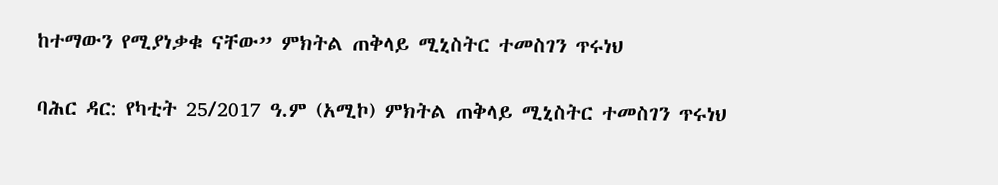ከተማውን የሚያነቃቁ ናቸው” ምክትል ጠቅላይ ሚኒስትር ተመስገን ጥሩነህ

ባሕር ዳር: የካቲት 25/2017 ዓ.ም (አሚኮ) ምክትል ጠቅላይ ሚኒስትር ተመስገን ጥሩነህ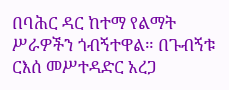በባሕር ዳር ከተማ የልማት ሥራዎችን ጎብኝተዋል። በጉብኝቱ ርእሰ መሥተዳድር አረጋ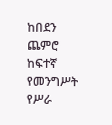ከበደን ጨምሮ ከፍተኛ የመንግሥት የሥራ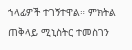ኀላፊዎች ተገኝተዋል። ምክትል ጠቅላይ ሚኒስትር ተመስገን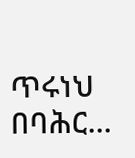ጥሩነህ በባሕር...